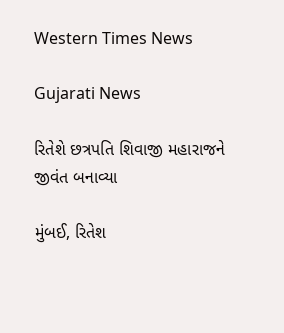Western Times News

Gujarati News

રિતેશે છત્રપતિ શિવાજી મહારાજને જીવંત બનાવ્યા

મુંબઈ, રિતેશ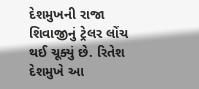દેશમુખની રાજા શિવાજીનું ટ્રેલર લોંચ થઈ ચૂક્યું છે. રિતેશ દેશમુખે આ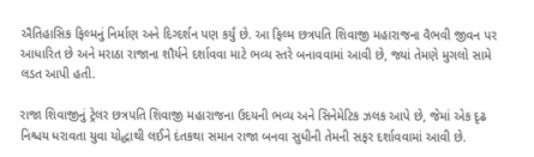ઐતિહાસિક ફિલ્મનું નિર્માણ અને દિગ્દર્શન પણ કર્યું છે. આ ફિલ્મ છત્રપતિ શિવાજી મહારાજના વૈભવી જીવન પર આધારિત છે અને મરાઠા રાજાના શૌર્યને દર્શાવવા માટે ભવ્ય સ્તરે બનાવવામાં આવી છે, જ્યાં તેમણે મુગલો સામે લડત આપી હતી.

રાજા શિવાજીનું ટ્રેલર છત્રપતિ શિવાજી મહારાજના ઉદયની ભવ્ય અને સિનેમેટિક ઝલક આપે છે, જેમાં એક દૃઢ નિશ્ચય ધરાવતા યુવા યોદ્ધાથી લઈને દંતકથા સમાન રાજા બનવા સુધીની તેમની સફર દર્શાવવામાં આવી છે.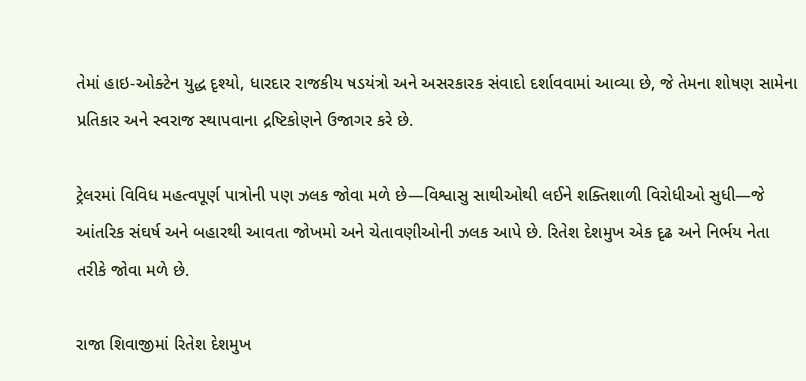તેમાં હાઇ-ઓક્ટેન યુદ્ધ દૃશ્યો, ધારદાર રાજકીય ષડયંત્રો અને અસરકારક સંવાદો દર્શાવવામાં આવ્યા છે, જે તેમના શોષણ સામેના પ્રતિકાર અને સ્વરાજ સ્થાપવાના દ્રષ્ટિકોણને ઉજાગર કરે છે.

ટ્રેલરમાં વિવિધ મહત્વપૂર્ણ પાત્રોની પણ ઝલક જોવા મળે છે—વિશ્વાસુ સાથીઓથી લઈને શક્તિશાળી વિરોધીઓ સુધી—જે આંતરિક સંઘર્ષ અને બહારથી આવતા જોખમો અને ચેતાવણીઓની ઝલક આપે છે. રિતેશ દેશમુખ એક દૃઢ અને નિર્ભય નેતા તરીકે જોવા મળે છે.

રાજા શિવાજીમાં રિતેશ દેશમુખ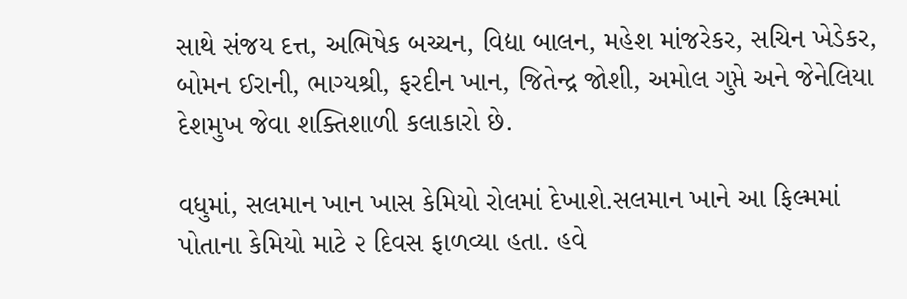સાથે સંજય દત્ત, અભિષેક બચ્ચન, વિદ્યા બાલન, મહેશ માંજરેકર, સચિન ખેડેકર, બોમન ઈરાની, ભાગ્યશ્રી, ફરદીન ખાન, જિતેન્દ્ર જોશી, અમોલ ગુપ્તે અને જેનેલિયા દેશમુખ જેવા શક્તિશાળી કલાકારો છે.

વધુમાં, સલમાન ખાન ખાસ કેમિયો રોલમાં દેખાશે.સલમાન ખાને આ ફિલ્મમાં પોતાના કેમિયો માટે ૨ દિવસ ફાળવ્યા હતા. હવે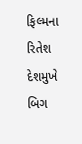ફિલ્મના રિતેશ દેશમુખે બિગ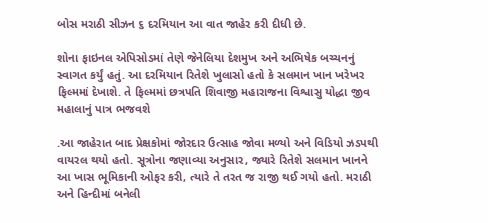બોસ મરાઠી સીઝન ૬ દરમિયાન આ વાત જાહેર કરી દીધી છે.

શોના ફાઇનલ એપિસોડમાં તેણે જેનેલિયા દેશમુખ અને અભિષેક બચ્ચનનું સ્વાગત કર્યું હતું. આ દરમિયાન રિતેશે ખુલાસો હતો કે સલમાન ખાન ખરેખર ફિલ્મમાં દેખાશે. તે ફિલ્મમાં છત્રપતિ શિવાજી મહારાજના વિશ્વાસુ યોદ્ધા જીવ મહાલાનું પાત્ર ભજવશે

.આ જાહેરાત બાદ પ્રેક્ષકોમાં જોરદાર ઉત્સાહ જોવા મળ્યો અને વિડિયો ઝડપથી વાયરલ થયો હતો. સૂત્રોના જણાવ્યા અનુસાર, જ્યારે રિતેશે સલમાન ખાનને આ ખાસ ભૂમિકાની ઓફર કરી, ત્યારે તે તરત જ રાજી થઈ ગયો હતો. મરાઠી અને હિન્દીમાં બનેલી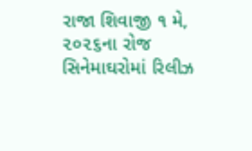રાજા શિવાજી ૧ મે, ૨૦૨૬ના રોજ સિનેમાઘરોમાં રિલીઝ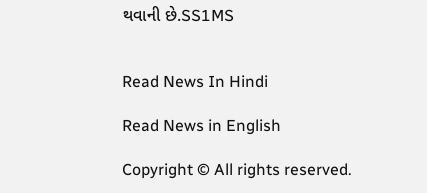થવાની છે.SS1MS


Read News In Hindi

Read News in English

Copyright © All rights reserved.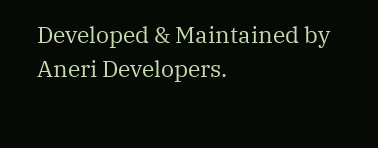Developed & Maintained by Aneri Developers.